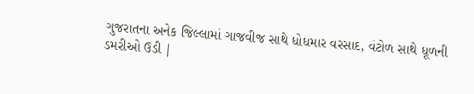ગુજરાતના અનેક જિલ્લામાં ગાજવીજ સાથે ધોધમાર વરસાદ, વંટોળ સાથે ધૂળની ડમરીઓ ઉડી |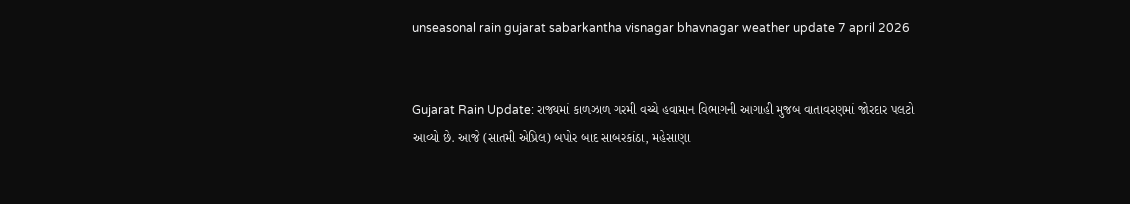unseasonal rain gujarat sabarkantha visnagar bhavnagar weather update 7 april 2026


Gujarat Rain Update: રાજ્યમાં કાળઝાળ ગરમી વચ્ચે હવામાન વિભાગની આગાહી મુજબ વાતાવરણમાં જોરદાર પલટો આવ્યો છે. આજે (સાતમી એપ્રિલ) બપોર બાદ સાબરકાંઠા, મહેસાણા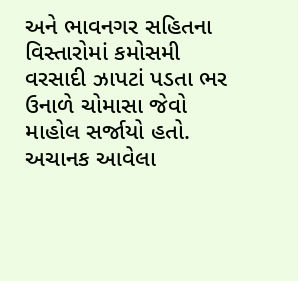અને ભાવનગર સહિતના વિસ્તારોમાં કમોસમી વરસાદી ઝાપટાં પડતા ભર ઉનાળે ચોમાસા જેવો માહોલ સર્જાયો હતો. અચાનક આવેલા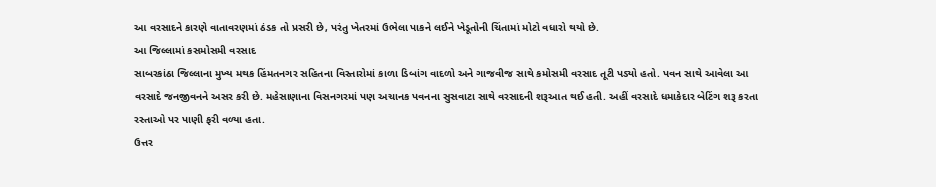આ વરસાદને કારણે વાતાવરણમાં ઠંડક તો પ્રસરી છે, પરંતુ ખેતરમાં ઉભેલા પાકને લઈને ખેડૂતોની ચિંતામાં મોટો વધારો થયો છે.
આ જિલ્લામાં કસમોસમી વરસાદ
સાબરકાંઠા જિલ્લાના મુખ્ય મથક હિંમતનગર સહિતના વિસ્તારોમાં કાળા ડિબાંગ વાદળો અને ગાજવીજ સાથે કમોસમી વરસાદ તૂટી પડ્યો હતો. પવન સાથે આવેલા આ વરસાદે જનજીવનને અસર કરી છે. મહેસાણાના વિસનગરમાં પણ અચાનક પવનના સુસવાટા સાથે વરસાદની શરૂઆત થઈ હતી. અહીં વરસાદે ધમાકેદાર બેટિંગ શરૂ કરતા રસ્તાઓ પર પાણી ફરી વળ્યા હતા.
ઉત્તર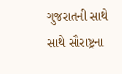ગુજરાતની સાથે સાથે સૌરાષ્ટ્રના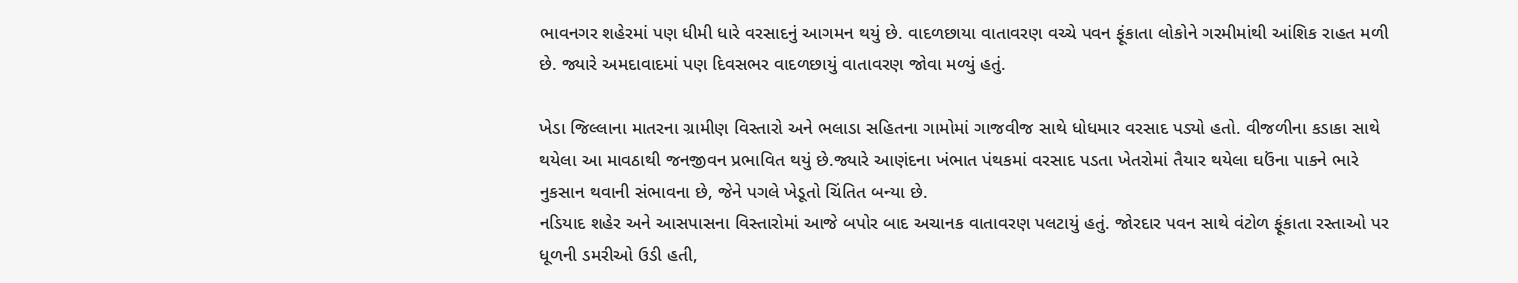ભાવનગર શહેરમાં પણ ધીમી ધારે વરસાદનું આગમન થયું છે. વાદળછાયા વાતાવરણ વચ્ચે પવન ફૂંકાતા લોકોને ગરમીમાંથી આંશિક રાહત મળી છે. જ્યારે અમદાવાદમાં પણ દિવસભર વાદળછાયું વાતાવરણ જોવા મળ્યું હતું.

ખેડા જિલ્લાના માતરના ગ્રામીણ વિસ્તારો અને ભલાડા સહિતના ગામોમાં ગાજવીજ સાથે ધોધમાર વરસાદ પડ્યો હતો. વીજળીના કડાકા સાથે થયેલા આ માવઠાથી જનજીવન પ્રભાવિત થયું છે.જ્યારે આણંદના ખંભાત પંથકમાં વરસાદ પડતા ખેતરોમાં તૈયાર થયેલા ઘઉંના પાકને ભારે નુકસાન થવાની સંભાવના છે, જેને પગલે ખેડૂતો ચિંતિત બન્યા છે.
નડિયાદ શહેર અને આસપાસના વિસ્તારોમાં આજે બપોર બાદ અચાનક વાતાવરણ પલટાયું હતું. જોરદાર પવન સાથે વંટોળ ફૂંકાતા રસ્તાઓ પર ધૂળની ડમરીઓ ઉડી હતી,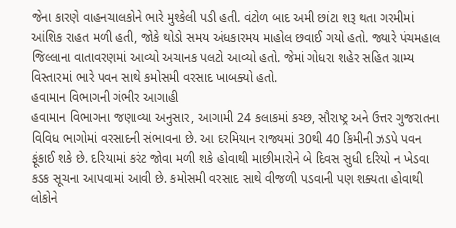જેના કારણે વાહનચાલકોને ભારે મુશ્કેલી પડી હતી. વંટોળ બાદ અમી છાંટા શરૂ થતા ગરમીમાં આંશિક રાહત મળી હતી, જોકે થોડો સમય અંધકારમય માહોલ છવાઈ ગયો હતો. જ્યારે પંચમહાલ જિલ્લાના વાતાવરણમાં આવ્યો અચાનક પલટો આવ્યો હતો. જેમાં ગોધરા શહેર સહિત ગ્રામ્ય વિસ્તારમાં ભારે પવન સાથે કમોસમી વરસાદ ખાબક્યો હતો.
હવામાન વિભાગની ગંભીર આગાહી
હવામાન વિભાગના જણાવ્યા અનુસાર, આગામી 24 કલાકમાં કચ્છ, સૌરાષ્ટ્ર અને ઉત્તર ગુજરાતના વિવિધ ભાગોમાં વરસાદની સંભાવના છે. આ દરમિયાન રાજ્યમાં 30થી 40 કિમીની ઝડપે પવન ફૂંકાઈ શકે છે. દરિયામાં કરંટ જોવા મળી શકે હોવાથી માછીમારોને બે દિવસ સુધી દરિયો ન ખેડવા કડક સૂચના આપવામાં આવી છે. કમોસમી વરસાદ સાથે વીજળી પડવાની પણ શક્યતા હોવાથી લોકોને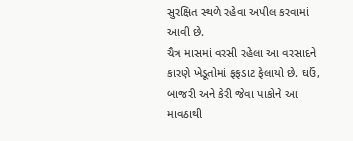સુરક્ષિત સ્થળે રહેવા અપીલ કરવામાં આવી છે.
ચૈત્ર માસમાં વરસી રહેલા આ વરસાદને કારણે ખેડૂતોમાં ફફડાટ ફેલાયો છે. ઘઉં, બાજરી અને કેરી જેવા પાકોને આ માવઠાથી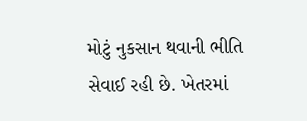મોટું નુકસાન થવાની ભીતિ સેવાઈ રહી છે. ખેતરમાં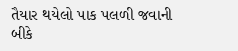તૈયાર થયેલો પાક પલળી જવાની બીકે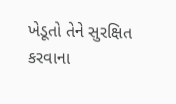ખેડૂતો તેને સુરક્ષિત કરવાના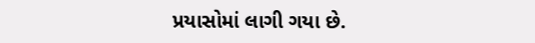પ્રયાસોમાં લાગી ગયા છે.